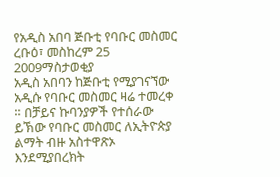የአዲስ አበባ ጅቡቲ የባቡር መስመር
ረቡዕ፣ መስከረም 25 2009ማስታወቂያ
አዲስ አበባን ከጅቡቲ የሚያገናኘው አዲሱ የባቡር መስመር ዛሬ ተመረቀ ። በቻይና ኩባንያዎች የተሰራው ይኽው የባቡር መስመር ለኢትዮጵያ ልማት ብዙ አስተዋጽኦ እንደሚያበረክት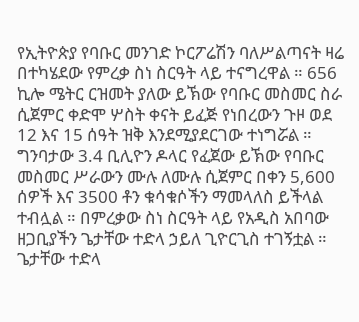የኢትዮጵያ የባቡር መንገድ ኮርፖሬሽን ባለሥልጣናት ዛሬ በተካሄደው የምረቃ ስነ ስርዓት ላይ ተናግረዋል ። 656 ኪሎ ሜትር ርዝመት ያለው ይኽው የባቡር መስመር ስራ ሲጀምር ቀድሞ ሦስት ቀናት ይፈጅ የነበረውን ጉዞ ወደ 12 እና 15 ሰዓት ዝቅ እንደሚያደርገው ተነግሯል ። ግንባታው 3.4 ቢሊዮን ዶላር የፈጀው ይኽው የባቡር መስመር ሥራውን ሙሉ ለሙሉ ሲጀምር በቀን 5,600 ሰዎች እና 3500 ቶን ቁሳቁሶችን ማመላለስ ይችላል ተብሏል ። በምረቃው ስነ ስርዓት ላይ የአዲስ አበባው ዘጋቢያችን ጌታቸው ተድላ ኃይለ ጊዮርጊስ ተገኝቷል ።
ጌታቸው ተድላ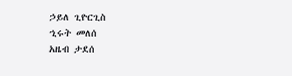ኃይለ ጊዮርጊስ
ኂሩት መለሰ
አዜብ ታደሰ